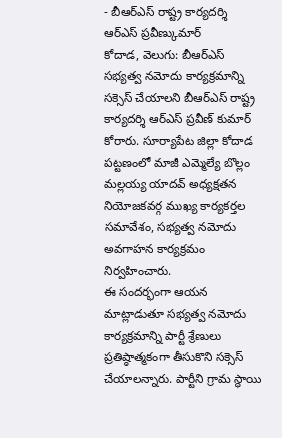- బీఆర్ఎస్ రాష్ట్ర కార్యదర్శి ఆర్ఎస్ ప్రవీణ్కుమార్
కోదాడ, వెలుగు: బీఆర్ఎస్ సభ్యత్వ నమోదు కార్యక్రమాన్ని సక్సెస్ చేయాలని బీఆర్ఎస్ రాష్ట్ర కార్యదర్శి ఆర్ఎస్ ప్రవీణ్ కుమార్ కోరారు. సూర్యాపేట జిల్లా కోదాడ పట్టణంలో మాజీ ఎమ్మెల్యే బొల్లం మల్లయ్య యాదవ్ అధ్యక్షతన నియోజకవర్గ ముఖ్య కార్యకర్తల సమావేశం, సభ్యత్వ నమోదు అవగాహన కార్యక్రమం నిర్వహించారు.
ఈ సందర్భంగా ఆయన మాట్లాడుతూ సభ్యత్వ నమోదు కార్యక్రమాన్ని పార్టీ శ్రేణులు ప్రతిష్ఠాత్మకంగా తీసుకొని సక్సెస్ చేయాలన్నారు. పార్టీని గ్రామ స్థాయి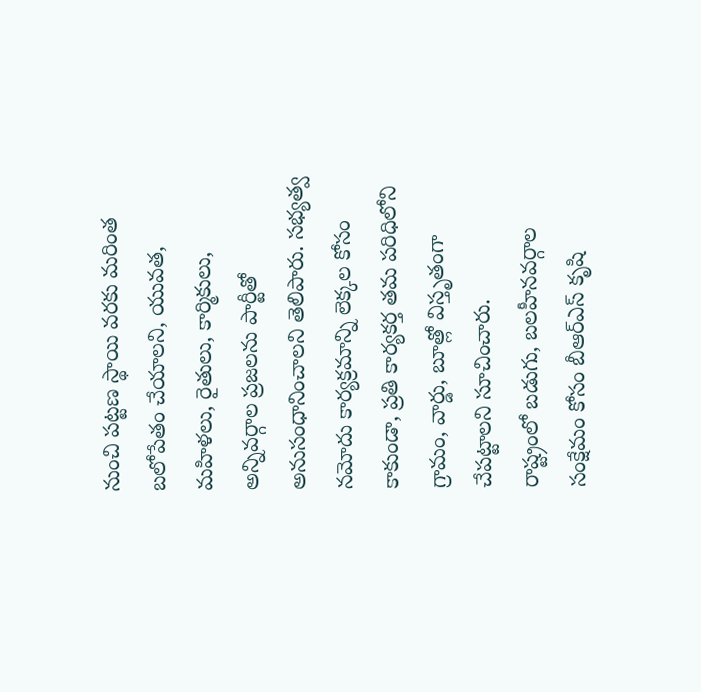నుంచి పట్టణ స్థాయి వరకు మరింత బలోపేతం చేయాలని, యువత, మహిళలు, రైతులు, కార్మికులు, అన్నివర్గాల ప్రజలను పార్టీతో అనుసంధానించాలని తెలిపారు. సభ్యత్వ నమోదు కార్యక్రమాన్ని లెక్కల కోసం కాకుండా, ప్రతి కార్యకర్త తమ పరిధిలోని గ్రామం, వార్డు, బూత్లో విస్తృతంగా చేపట్టాలని సూచించారు.
రాష్ట్రంలో బడుగు, బలహీనవర్గాల సంక్షేమం కోసం బీఆర్ఎస్ కృషి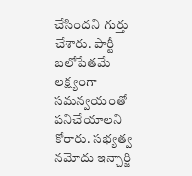చేసిందని గుర్తు చేశారు. పార్టీ బలోపేతమే లక్ష్యంగా సమన్వయంతో పనిచేయాలని కోరారు. సభ్యత్వ నమోదు ఇన్చార్జి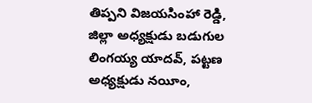తిప్పని విజయసింహా రెడ్డి, జిల్లా అధ్యక్షుడు బడుగుల లింగయ్య యాదవ్, పట్టణ అధ్యక్షుడు నయీం,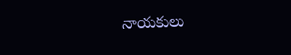నాయకులు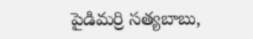పైడిమర్రి సత్యబాబు,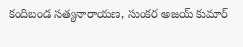కందిబండ సత్యనారాయణ, సుంకర అజయ్ కుమార్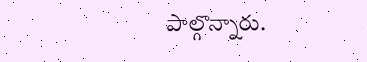పాల్గొన్నారు.